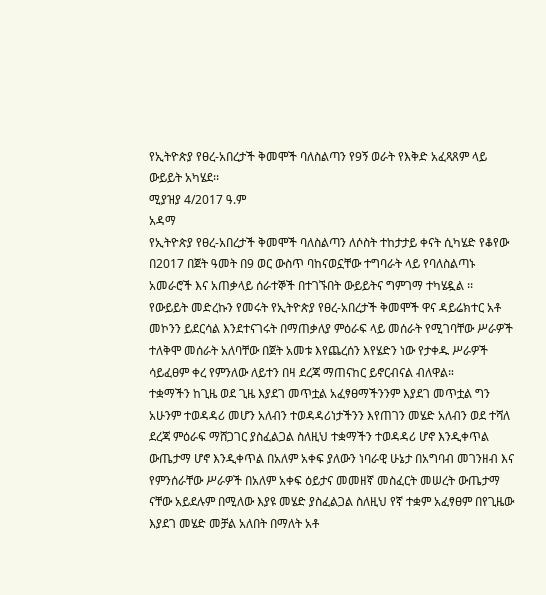የኢትዮጵያ የፀረ-አበረታች ቅመሞች ባለስልጣን የ9ኝ ወራት የእቅድ አፈጻጸም ላይ ውይይት አካሄደ፡፡
ሚያዝያ 4/2017 ዓ.ም
አዳማ
የኢትዮጵያ የፀረ-አበረታች ቅመሞች ባለስልጣን ለሶስት ተከታታይ ቀናት ሲካሄድ የቆየው በ2017 በጀት ዓመት በ9 ወር ውስጥ ባከናወኗቸው ተግባራት ላይ የባለስልጣኑ አመራሮች እና አጠቃላይ ሰራተኞች በተገኙበት ውይይትና ግምገማ ተካሄዷል ፡፡
የውይይት መድረኩን የመሩት የኢትዮጵያ የፀረ-አበረታች ቅመሞች ዋና ዳይሬክተር አቶ መኮንን ይደርሳል እንደተናገሩት በማጠቃለያ ምዕራፍ ላይ መሰራት የሚገባቸው ሥራዎች ተለቅሞ መሰራት አለባቸው በጀት አመቱ እየጨረሰን እየሄድን ነው የታቀዱ ሥራዎች ሳይፈፀም ቀረ የምንለው ለይተን በዛ ደረጃ ማጠናከር ይኖርብናል ብለዋል።
ተቋማችን ከጊዜ ወደ ጊዜ እያደገ መጥቷል አፈፃፀማችንንም እያደገ መጥቷል ግን አሁንም ተወዳዳሪ መሆን አለብን ተወዳዳሪነታችንን እየጠገን መሄድ አለብን ወደ ተሻለ ደረጃ ምዕራፍ ማሸጋገር ያስፈልጋል ስለዚህ ተቋማችን ተወዳዳሪ ሆኖ እንዲቀጥል ውጤታማ ሆኖ እንዲቀጥል በአለም አቀፍ ያለውን ነባራዊ ሁኔታ በአግባብ መገንዘብ እና የምንሰራቸው ሥራዎች በአለም አቀፍ ዕይታና መመዘኛ መስፈርት መሠረት ውጤታማ ናቸው አይደሉም በሚለው እያዩ መሄድ ያስፈልጋል ስለዚህ የኛ ተቋም አፈፃፀም በየጊዜው እያደገ መሄድ መቻል አለበት በማለት አቶ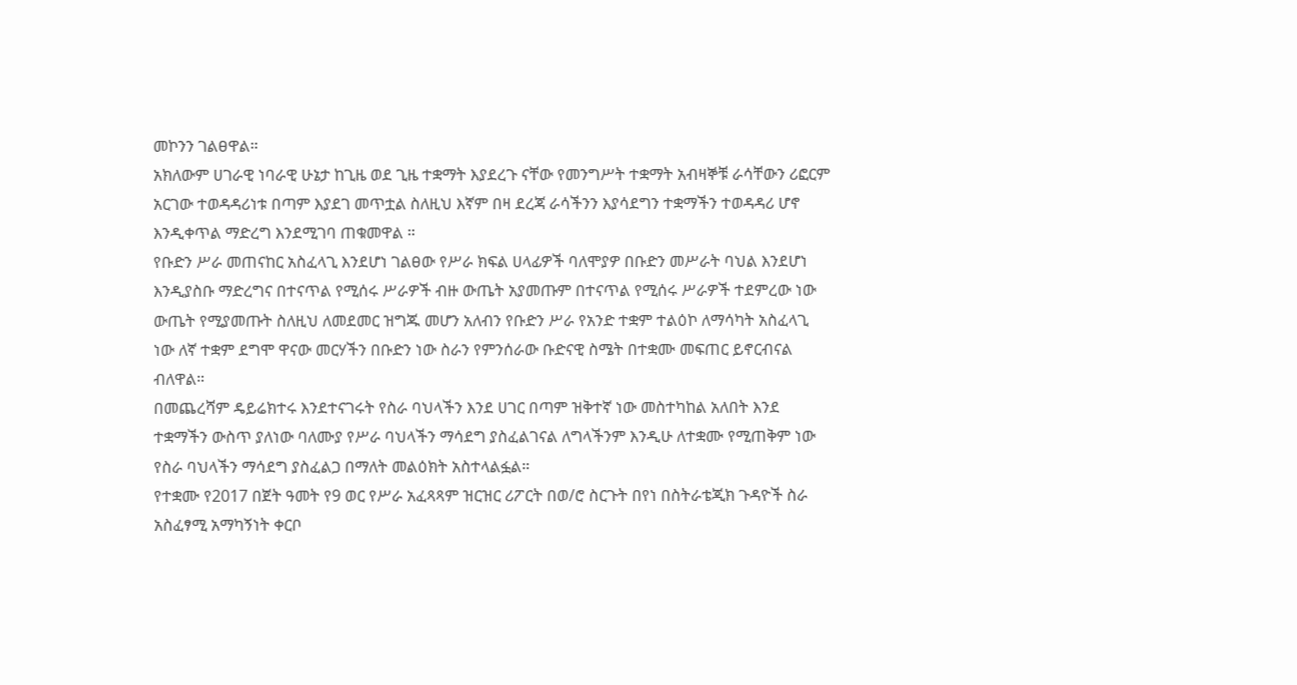መኮንን ገልፀዋል።
አክለውም ሀገራዊ ነባራዊ ሁኔታ ከጊዜ ወደ ጊዜ ተቋማት እያደረጉ ናቸው የመንግሥት ተቋማት አብዛኞቹ ራሳቸውን ሪፎርም አርገው ተወዳዳሪነቱ በጣም እያደገ መጥቷል ስለዚህ እኛም በዛ ደረጃ ራሳችንን እያሳደግን ተቋማችን ተወዳዳሪ ሆኖ እንዲቀጥል ማድረግ እንደሚገባ ጠቁመዋል ።
የቡድን ሥራ መጠናከር አስፈላጊ እንደሆነ ገልፀው የሥራ ክፍል ሀላፊዎች ባለሞያዎ በቡድን መሥራት ባህል እንደሆነ እንዲያስቡ ማድረግና በተናጥል የሚሰሩ ሥራዎች ብዙ ውጤት አያመጡም በተናጥል የሚሰሩ ሥራዎች ተደምረው ነው ውጤት የሚያመጡት ስለዚህ ለመደመር ዝግጁ መሆን አለብን የቡድን ሥራ የአንድ ተቋም ተልዕኮ ለማሳካት አስፈላጊ ነው ለኛ ተቋም ደግሞ ዋናው መርሃችን በቡድን ነው ስራን የምንሰራው ቡድናዊ ስሜት በተቋሙ መፍጠር ይኖርብናል ብለዋል።
በመጨረሻም ዴይሬክተሩ እንደተናገሩት የስራ ባህላችን እንደ ሀገር በጣም ዝቅተኛ ነው መስተካከል አለበት እንደ ተቋማችን ውስጥ ያለነው ባለሙያ የሥራ ባህላችን ማሳደግ ያስፈልገናል ለግላችንም እንዲሁ ለተቋሙ የሚጠቅም ነው የስራ ባህላችን ማሳደግ ያስፈልጋ በማለት መልዕክት አስተላልፏል።
የተቋሙ የ2017 በጀት ዓመት የ9 ወር የሥራ አፈጻጻም ዝርዝር ሪፖርት በወ/ሮ ስርጉት በየነ በስትራቴጂክ ጉዳዮች ስራ አስፈፃሚ አማካኝነት ቀርቦ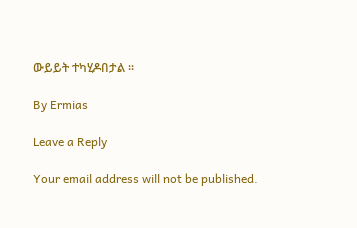ውይይት ተካሂዶበታል ፡፡

By Ermias

Leave a Reply

Your email address will not be published.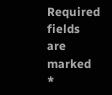Required fields are marked *